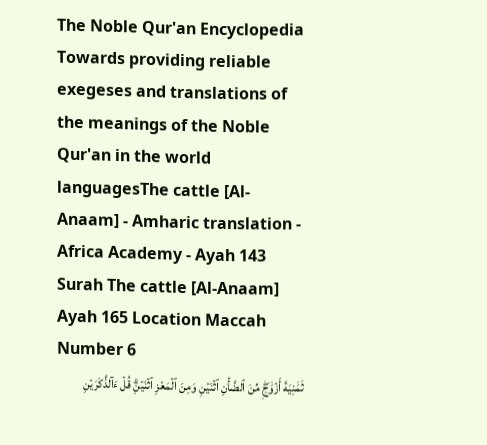The Noble Qur'an Encyclopedia
Towards providing reliable exegeses and translations of the meanings of the Noble Qur'an in the world languagesThe cattle [Al-Anaam] - Amharic translation - Africa Academy - Ayah 143
Surah The cattle [Al-Anaam] Ayah 165 Location Maccah Number 6
ثَمَٰنِيَةَ أَزۡوَٰجٖۖ مِّنَ ٱلضَّأۡنِ ٱثۡنَيۡنِ وَمِنَ ٱلۡمَعۡزِ ٱثۡنَيۡنِۗ قُلۡ ءَآلذَّكَرَيۡنِ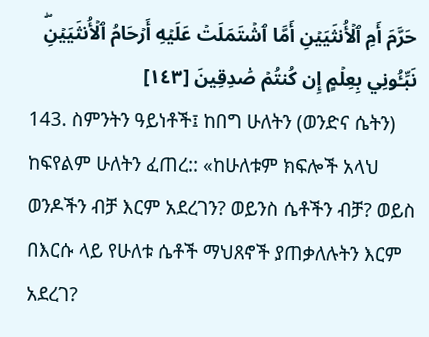حَرَّمَ أَمِ ٱلۡأُنثَيَيۡنِ أَمَّا ٱشۡتَمَلَتۡ عَلَيۡهِ أَرۡحَامُ ٱلۡأُنثَيَيۡنِۖ نَبِّـُٔونِي بِعِلۡمٍ إِن كُنتُمۡ صَٰدِقِينَ [١٤٣]
143. ስምንትን ዓይነቶች፤ ከበግ ሁለትን (ወንድና ሴትን) ከፍየልም ሁለትን ፈጠረ:: «ከሁለቱም ክፍሎች አላህ ወንዶችን ብቻ እርም አደረገን? ወይንስ ሴቶችን ብቻ? ወይስ በእርሱ ላይ የሁለቱ ሴቶች ማህጸኖች ያጠቃለሉትን እርም አደረገ?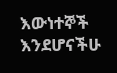እውነተኞች እንደሆናችሁ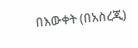በእውቀት (በአስረጂ)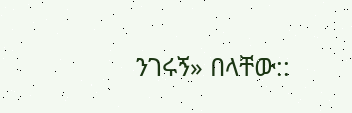ንገሩኝ» በላቸው::